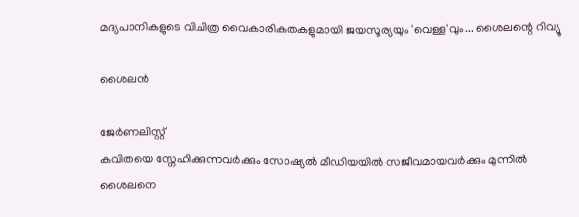മദ്യപാനികളുടെ വിചിത്ര വൈകാരികതകളുമായി ജയസൂര്യയും 'വെള്ള'വും... ശൈലന്റെ റിവ്യൂ

ശൈലൻ

ജേര്‍ണലിസ്റ്റ്
കവിതയെ സ്നേഹിക്കുന്നവർക്കും സോഷ്യൽ മീഡിയയിൽ സജീവമായവർക്കും മുന്നിൽ ശൈലനെ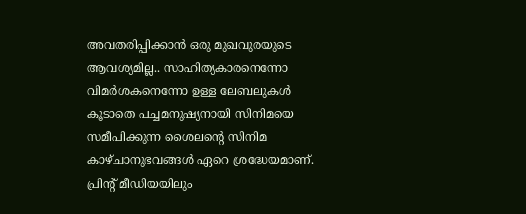അവതരിപ്പിക്കാൻ ഒരു മുഖവുരയുടെ ആവശ്യമില്ല.. സാഹിത്യകാരനെന്നോ വിമർശകനെന്നോ ഉള്ള ലേബലുകൾ കൂടാതെ പച്ചമനുഷ്യനായി സിനിമയെ സമീപിക്കുന്ന ശൈലന്റെ സിനിമ കാഴ്ചാനുഭവങ്ങൾ ഏറെ ശ്രദ്ധേയമാണ്. പ്രിന്റ് മീഡിയയിലും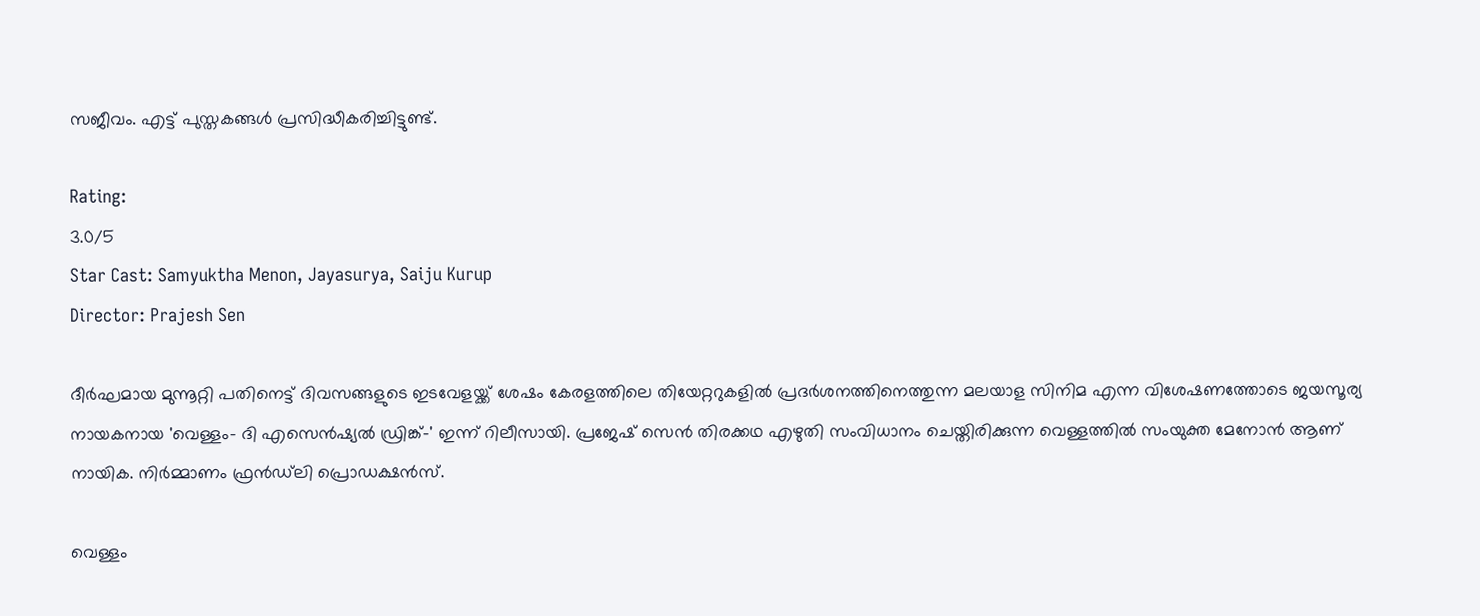സജീവം. എട്ട് പുസ്തകങ്ങൾ പ്രസിദ്ധീകരിച്ചിട്ടുണ്ട്.

Rating:
3.0/5
Star Cast: Samyuktha Menon, Jayasurya, Saiju Kurup
Director: Prajesh Sen

ദീർഘമായ മുന്നൂറ്റി പതിനെട്ട് ദിവസങ്ങളുടെ ഇടവേളയ്ക്ക് ശേഷം കേരളത്തിലെ തിയേറ്ററുകളിൽ പ്രദർശനത്തിനെത്തുന്ന മലയാള സിനിമ എന്ന വിശേഷണത്തോടെ ജയസൂര്യ നായകനായ 'വെള്ളം- ദി എസെന്‍ഷ്യല്‍ ഡ്രിങ്ക്‌-' ഇന്ന് റിലീസായി. പ്രജേഷ് സെൻ തിരക്കഥ എഴുതി സംവിധാനം ചെയ്തിരിക്കുന്ന വെള്ളത്തിൽ സംയുക്ത മേനോൻ ആണ് നായിക. നിർമ്മാണം ഫ്രൻഡ്‌ലി പ്രൊഡക്ഷൻസ്.

വെള്ളം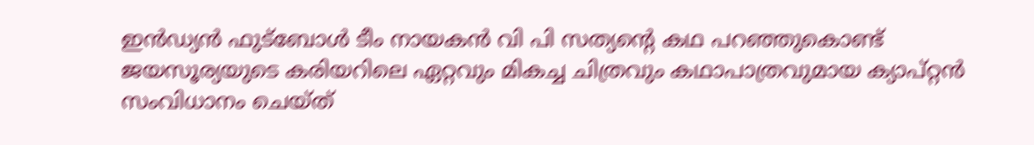ഇൻഡ്യൻ ഫുട്‌ബോൾ ടീം നായകൻ വി പി സത്യന്റെ കഥ പറഞ്ഞുകൊണ്ട് ജയസൂര്യയുടെ കരിയറിലെ ഏറ്റവും മികച്ച ചിത്രവും കഥാപാത്രവുമായ ക്യാപ്റ്റൻ സംവിധാനം ചെയ്ത്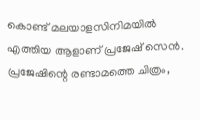കൊണ്ട് മലയാളസിനിമയിൽ എത്തിയ ആളാണ് പ്രജേഷ് സെൻ. പ്രജേഷിന്റെ രണ്ടാമത്തെ ചിത്രം,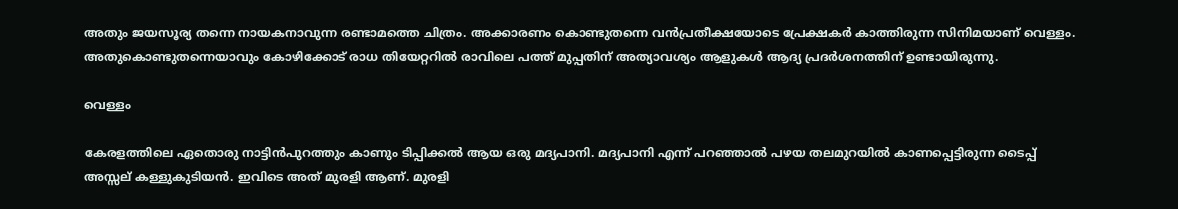അതും ജയസൂര്യ തന്നെ നായകനാവുന്ന രണ്ടാമത്തെ ചിത്രം. അക്കാരണം കൊണ്ടുതന്നെ വൻപ്രതീക്ഷയോടെ പ്രേക്ഷകർ കാത്തിരുന്ന സിനിമയാണ് വെള്ളം. അതുകൊണ്ടുതന്നെയാവും കോഴിക്കോട് രാധ തിയേറ്ററിൽ രാവിലെ പത്ത് മുപ്പതിന് അത്യാവശ്യം ആളുകൾ ആദ്യ പ്രദർശനത്തിന് ഉണ്ടായിരുന്നു.

വെള്ളം

കേരളത്തിലെ ഏതൊരു നാട്ടിൻപുറത്തും കാണും ടിപ്പിക്കൽ ആയ ഒരു മദ്യപാനി. മദ്യപാനി എന്ന് പറഞ്ഞാൽ പഴയ തലമുറയിൽ കാണപ്പെട്ടിരുന്ന ടൈപ്പ് അസ്സല് കള്ളുകുടിയൻ. ഇവിടെ അത് മുരളി ആണ്. മുരളി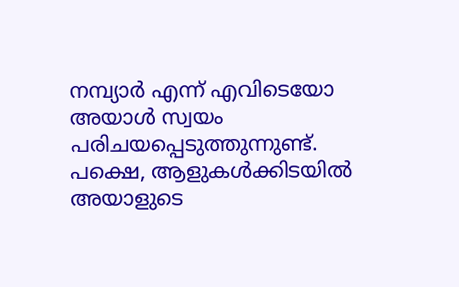നമ്പ്യാർ എന്ന് എവിടെയോ അയാൾ സ്വയം പരിചയപ്പെടുത്തുന്നുണ്ട്. പക്ഷെ, ആളുകൾക്കിടയിൽ അയാളുടെ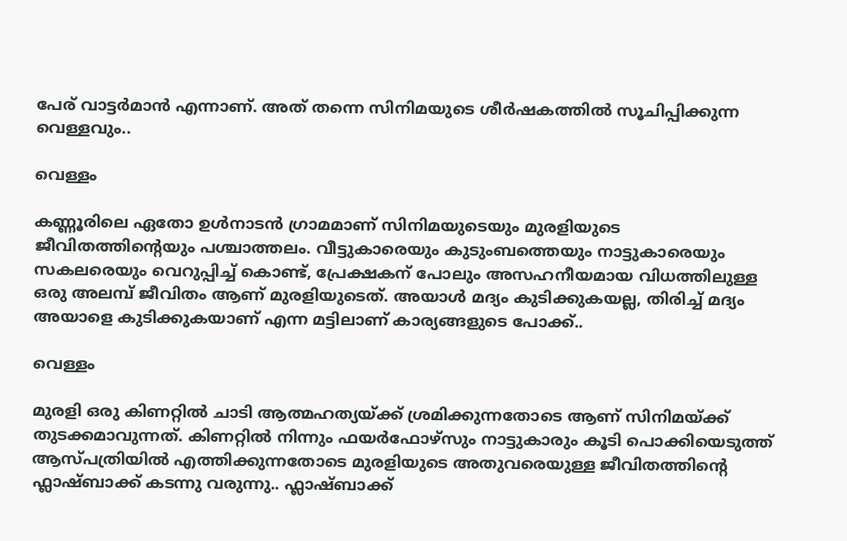പേര് വാട്ടർമാൻ എന്നാണ്. അത് തന്നെ സിനിമയുടെ ശീർഷകത്തിൽ സൂചിപ്പിക്കുന്ന വെള്ളവും..

വെള്ളം

കണ്ണൂരിലെ ഏതോ ഉൾനാടൻ ഗ്രാമമാണ് സിനിമയുടെയും മുരളിയുടെ ജീവിതത്തിന്റെയും പശ്ചാത്തലം. വീട്ടുകാരെയും കുടുംബത്തെയും നാട്ടുകാരെയും സകലരെയും വെറുപ്പിച്ച് കൊണ്ട്, പ്രേക്ഷകന് പോലും അസഹനീയമായ വിധത്തിലുള്ള ഒരു അലമ്പ് ജീവിതം ആണ് മുരളിയുടെത്. അയാൾ മദ്യം കുടിക്കുകയല്ല, തിരിച്ച് മദ്യം അയാളെ കുടിക്കുകയാണ് എന്ന മട്ടിലാണ് കാര്യങ്ങളുടെ പോക്ക്..

വെള്ളം

മുരളി ഒരു കിണറ്റിൽ ചാടി ആത്മഹത്യയ്ക്ക് ശ്രമിക്കുന്നതോടെ ആണ് സിനിമയ്ക്ക് തുടക്കമാവുന്നത്. കിണറ്റിൽ നിന്നും ഫയർഫോഴ്‌സും നാട്ടുകാരും കൂടി പൊക്കിയെടുത്ത് ആസ്പത്രിയിൽ എത്തിക്കുന്നതോടെ മുരളിയുടെ അതുവരെയുള്ള ജീവിതത്തിന്റെ ഫ്ലാഷ്ബാക്ക് കടന്നു വരുന്നു.. ഫ്ലാഷ്ബാക്ക്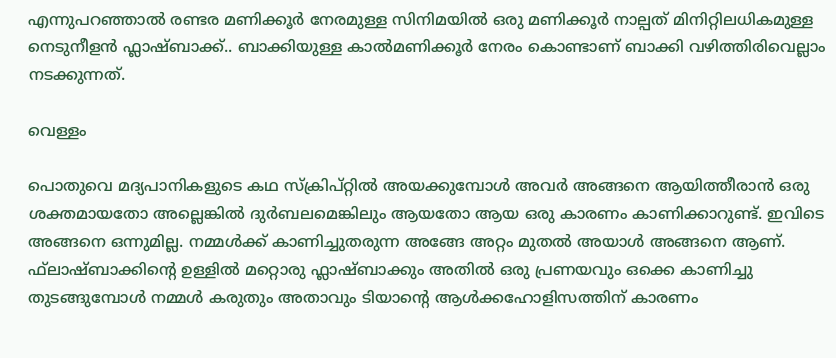എന്നുപറഞ്ഞാൽ രണ്ടര മണിക്കൂർ നേരമുള്ള സിനിമയിൽ ഒരു മണിക്കൂർ നാല്പത് മിനിറ്റിലധികമുള്ള നെടുനീളൻ ഫ്ലാഷ്ബാക്ക്.. ബാക്കിയുള്ള കാൽമണിക്കൂർ നേരം കൊണ്ടാണ് ബാക്കി വഴിത്തിരിവെല്ലാം നടക്കുന്നത്.

വെള്ളം

പൊതുവെ മദ്യപാനികളുടെ കഥ സ്ക്രിപ്റ്റിൽ അയക്കുമ്പോൾ അവർ അങ്ങനെ ആയിത്തീരാൻ ഒരു ശക്തമായതോ അല്ലെങ്കിൽ ദുർബലമെങ്കിലും ആയതോ ആയ ഒരു കാരണം കാണിക്കാറുണ്ട്. ഇവിടെ അങ്ങനെ ഒന്നുമില്ല. നമ്മൾക്ക് കാണിച്ചുതരുന്ന അങ്ങേ അറ്റം മുതൽ അയാൾ അങ്ങനെ ആണ്. ഫ്‌ലാഷ്ബാക്കിന്റെ ഉള്ളിൽ മറ്റൊരു ഫ്ലാഷ്ബാക്കും അതിൽ ഒരു പ്രണയവും ഒക്കെ കാണിച്ചു തുടങ്ങുമ്പോൾ നമ്മൾ കരുതും അതാവും ടിയാന്റെ ആൾക്കഹോളിസത്തിന് കാരണം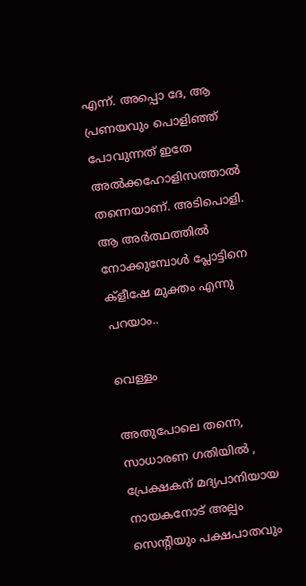എന്ന്. അപ്പൊ ദേ, ആ പ്രണയവും പൊളിഞ്ഞ് പോവുന്നത് ഇതേ അൽക്കഹോളിസത്താൽ തന്നെയാണ്. അടിപൊളി. ആ അർത്ഥത്തിൽ നോക്കുമ്പോൾ പ്ലോട്ടിനെ ക്ളീഷേ മുക്തം എന്നു പറയാം..

വെള്ളം

അതുപോലെ തന്നെ, സാധാരണ ഗതിയിൽ , പ്രേക്ഷകന് മദ്യപാനിയായ നായകനോട് അല്പം സെന്റിയും പക്ഷപാതവും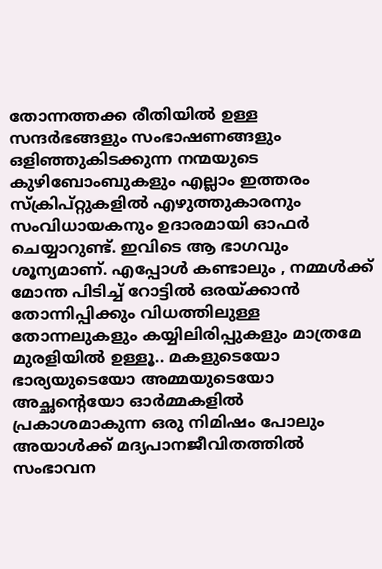തോന്നത്തക്ക രീതിയിൽ ഉള്ള സന്ദർഭങ്ങളും സംഭാഷണങ്ങളും ഒളിഞ്ഞുകിടക്കുന്ന നന്മയുടെ കുഴിബോംബുകളും എല്ലാം ഇത്തരം സ്ക്രിപ്റ്റുകളിൽ എഴുത്തുകാരനും സംവിധായകനും ഉദാരമായി ഓഫർ ചെയ്യാറുണ്ട്. ഇവിടെ ആ ഭാഗവും ശൂന്യമാണ്. എപ്പോൾ കണ്ടാലും , നമ്മൾക്ക് മോന്ത പിടിച്ച് റോട്ടിൽ ഒരയ്ക്കാൻ തോന്നിപ്പിക്കും വിധത്തിലുള്ള തോന്നലുകളും കയ്യിലിരിപ്പുകളും മാത്രമേ മുരളിയിൽ ഉള്ളൂ.. മകളുടെയോ ഭാര്യയുടെയോ അമ്മയുടെയോ അച്ഛന്റെയോ ഓർമ്മകളിൽ പ്രകാശമാകുന്ന ഒരു നിമിഷം പോലും അയാൾക്ക് മദ്യപാനജീവിതത്തിൽ സംഭാവന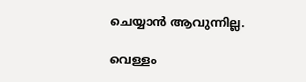ചെയ്യാൻ ആവുന്നില്ല.

വെള്ളം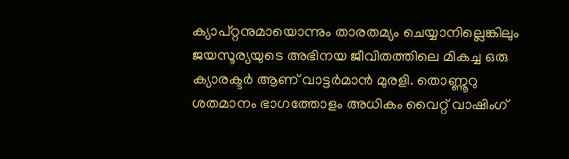ക്യാപ്റ്റനുമായൊന്നും താരതമ്യം ചെയ്യാനില്ലെങ്കിലും ജയസൂര്യയുടെ അഭിനയ ജീവിതത്തിലെ മികച്ച ഒരു ക്യാരക്ടർ ആണ് വാട്ടർമാൻ മുരളി. തൊണ്ണൂറു ശതമാനം ഭാഗത്തോളം അധികം വൈറ്റ് വാഷിംഗ്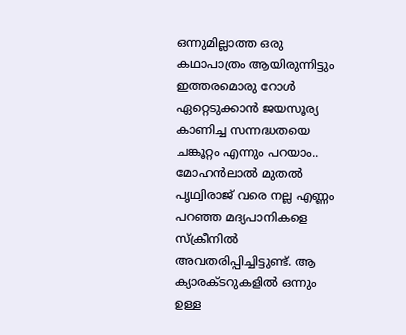ഒന്നുമില്ലാത്ത ഒരു കഥാപാത്രം ആയിരുന്നിട്ടും ഇത്തരമൊരു റോൾ ഏറ്റെടുക്കാൻ ജയസൂര്യ കാണിച്ച സന്നദ്ധതയെ ചങ്കൂറ്റം എന്നും പറയാം.. മോഹൻലാൽ മുതൽ പൃഥ്വിരാജ് വരെ നല്ല എണ്ണം പറഞ്ഞ മദ്യപാനികളെ സ്‌ക്രീനിൽ അവതരിപ്പിച്ചിട്ടുണ്ട്. ആ ക്യാരക്ടറുകളിൽ ഒന്നും ഉള്ള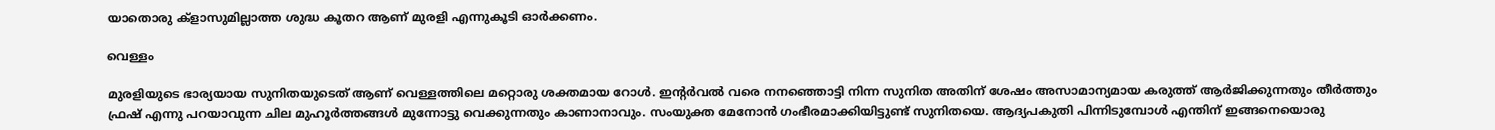യാതൊരു ക്‌ളാസുമില്ലാത്ത ശുദ്ധ കൂതറ ആണ് മുരളി എന്നുകൂടി ഓർക്കണം.

വെള്ളം

മുരളിയുടെ ഭാര്യയായ സുനിതയുടെത് ആണ് വെള്ളത്തിലെ മറ്റൊരു ശക്തമായ റോൾ. ഇന്റർവൽ വരെ നനഞ്ഞൊട്ടി നിന്ന സുനിത അതിന് ശേഷം അസാമാന്യമായ കരുത്ത് ആർജിക്കുന്നതും തീർത്തും ഫ്രഷ് എന്നു പറയാവുന്ന ചില മുഹൂർത്തങ്ങൾ മുന്നോട്ടു വെക്കുന്നതും കാണാനാവും. സംയുക്ത മേനോൻ ഗംഭീരമാക്കിയിട്ടുണ്ട് സുനിതയെ. ആദ്യപകുതി പിന്നിടുമ്പോൾ എന്തിന് ഇങ്ങനെയൊരു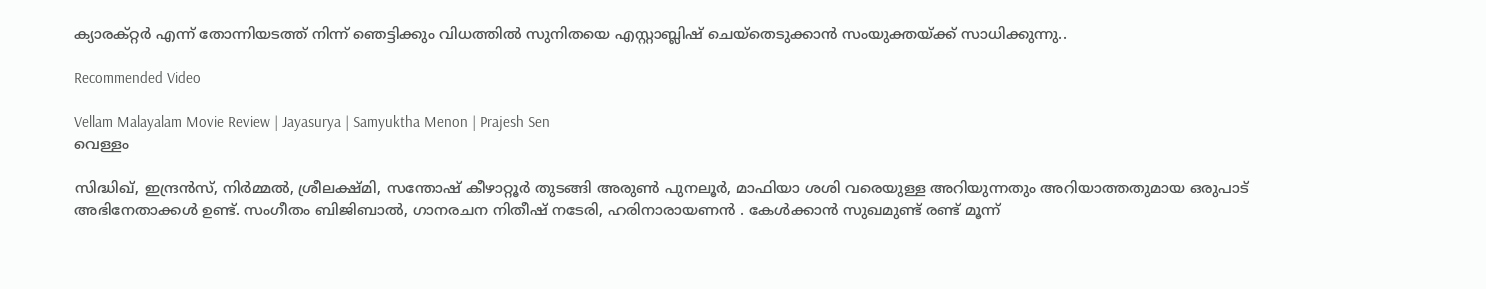ക്യാരക്റ്റർ എന്ന് തോന്നിയടത്ത് നിന്ന് ഞെട്ടിക്കും വിധത്തിൽ സുനിതയെ എസ്റ്റാബ്ലിഷ് ചെയ്തെടുക്കാൻ സംയുക്തയ്ക്ക് സാധിക്കുന്നു..

Recommended Video

Vellam Malayalam Movie Review | Jayasurya | Samyuktha Menon | Prajesh Sen
വെള്ളം

സിദ്ധിഖ്, ഇന്ദ്രൻസ്, നിർമ്മൽ, ശ്രീലക്ഷ്മി, സന്തോഷ് കീഴാറ്റൂർ തുടങ്ങി അരുൺ പുനലൂർ, മാഫിയാ ശശി വരെയുള്ള അറിയുന്നതും അറിയാത്തതുമായ ഒരുപാട് അഭിനേതാക്കൾ ഉണ്ട്. സംഗീതം ബിജിബാൽ, ഗാനരചന നിതീഷ് നടേരി, ഹരിനാരായണൻ . കേൾക്കാൻ സുഖമുണ്ട് രണ്ട് മൂന്ന്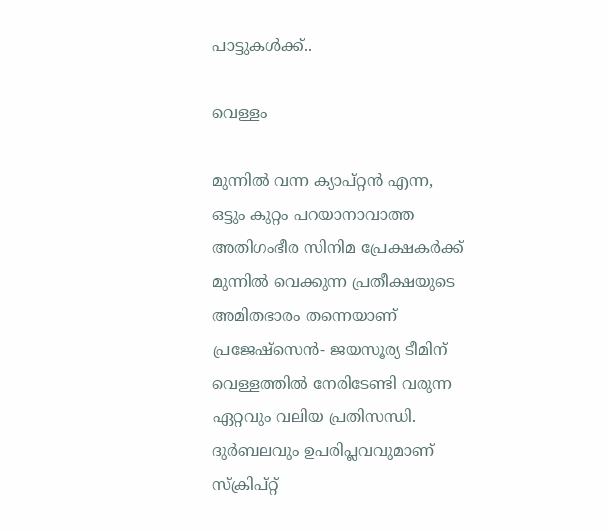പാട്ടുകൾക്ക്..

വെള്ളം

മുന്നിൽ വന്ന ക്യാപ്റ്റൻ എന്ന, ഒട്ടും കുറ്റം പറയാനാവാത്ത അതിഗംഭീര സിനിമ പ്രേക്ഷകർക്ക് മുന്നിൽ വെക്കുന്ന പ്രതീക്ഷയുടെ അമിതഭാരം തന്നെയാണ് പ്രജേഷ്സെൻ- ജയസൂര്യ ടീമിന് വെള്ളത്തിൽ നേരിടേണ്ടി വരുന്ന ഏറ്റവും വലിയ പ്രതിസന്ധി. ദുർബലവും ഉപരിപ്ലവവുമാണ് സ്‌ക്രിപ്റ്റ്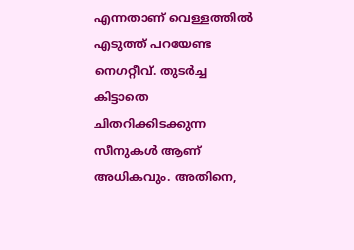എന്നതാണ് വെള്ളത്തിൽ എടുത്ത് പറയേണ്ട നെഗറ്റീവ്. തുടർച്ച കിട്ടാതെ ചിതറിക്കിടക്കുന്ന സീനുകൾ ആണ് അധികവും. അതിനെ,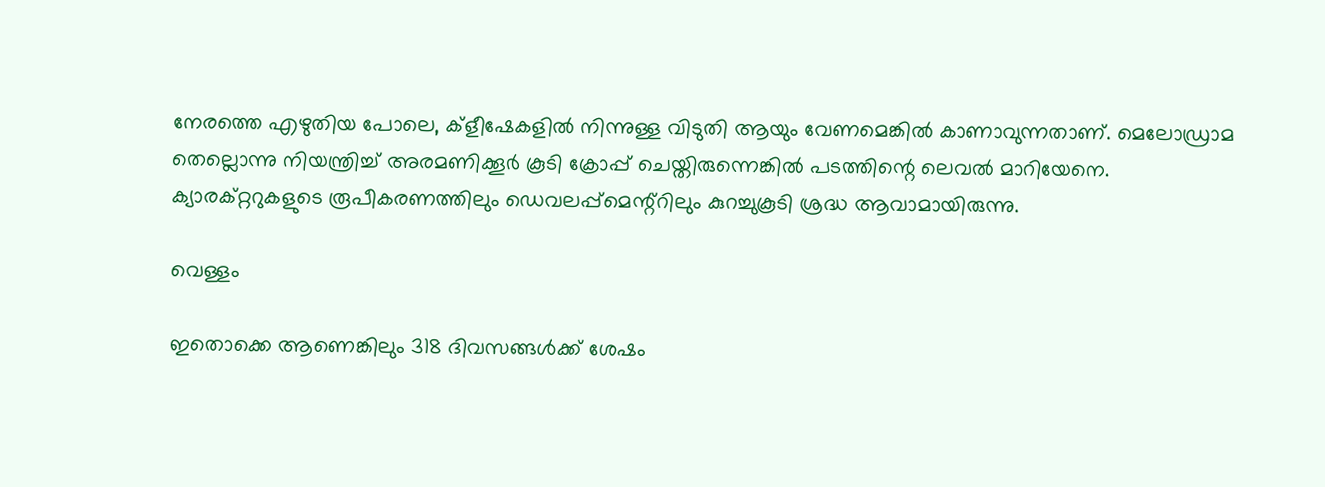നേരത്തെ എഴുതിയ പോലെ, ക്ളീഷേകളിൽ നിന്നുള്ള വിടുതി ആയും വേണമെങ്കിൽ കാണാവുന്നതാണ്. മെലോഡ്രാമ തെല്ലൊന്നു നിയന്ത്രിച്ച് അരമണിക്കൂർ കൂടി ക്രോപ്പ് ചെയ്തിരുന്നെങ്കിൽ പടത്തിന്റെ ലെവൽ മാറിയേനെ. ക്യാരക്റ്ററുകളുടെ രൂപീകരണത്തിലും ഡെവലപ്പ്‌മെന്റ്റിലും കുറച്ചുകൂടി ശ്രദ്ധ ആവാമായിരുന്നു.

വെള്ളം

ഇതൊക്കെ ആണെങ്കിലും 318 ദിവസങ്ങൾക്ക് ശേഷം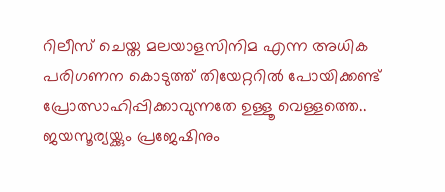റിലീസ് ചെയ്ത മലയാളസിനിമ എന്ന അധിക പരിഗണന കൊടുത്ത് തിയേറ്ററിൽ പോയിക്കണ്ട് പ്രോത്സാഹിപ്പിക്കാവുന്നതേ ഉള്ളൂ വെള്ളത്തെ.. ജയസൂര്യയ്ക്കും പ്രജേഷിനും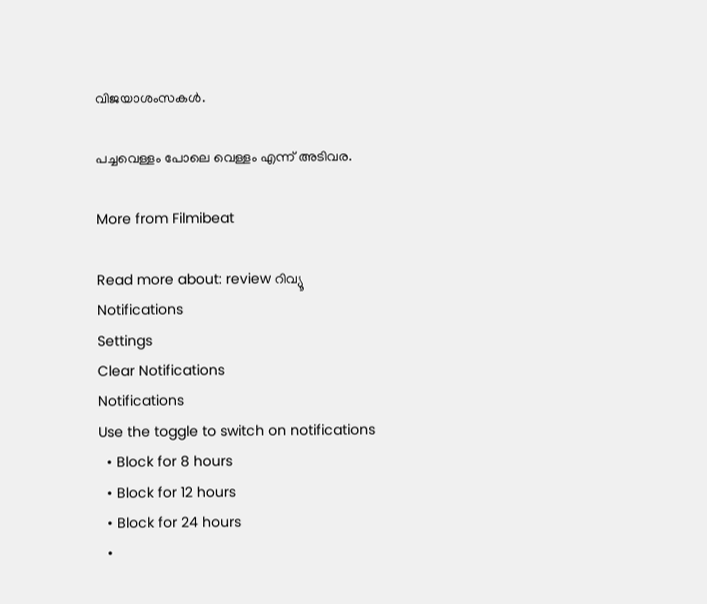വിജയാശംസകൾ.

പച്ചവെള്ളം പോലെ വെള്ളം എന്ന് അടിവര.

More from Filmibeat

Read more about: review റിവ്യൂ
Notifications
Settings
Clear Notifications
Notifications
Use the toggle to switch on notifications
  • Block for 8 hours
  • Block for 12 hours
  • Block for 24 hours
  •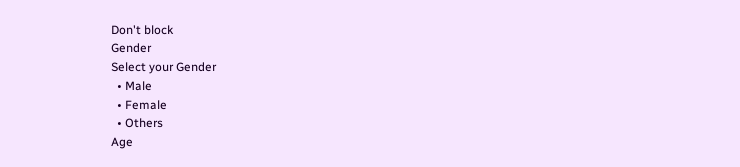Don't block
Gender
Select your Gender
  • Male
  • Female
  • Others
Age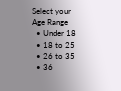Select your Age Range
  • Under 18
  • 18 to 25
  • 26 to 35
  • 36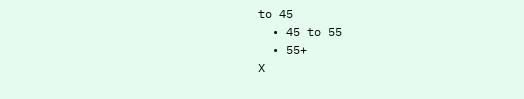to 45
  • 45 to 55
  • 55+
X